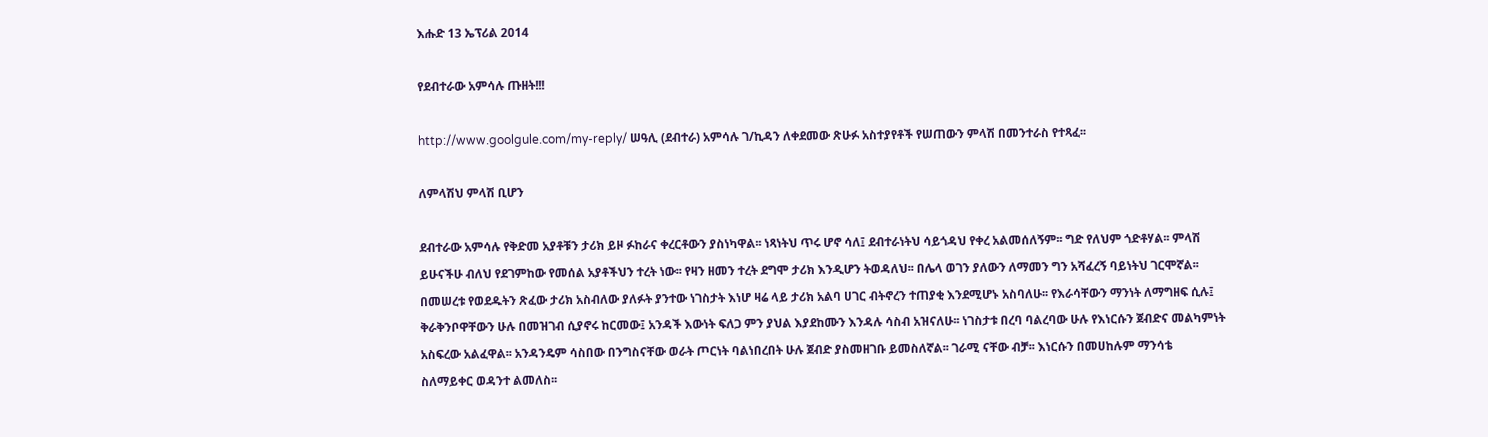እሑድ 13 ኤፕሪል 2014

የደብተራው አምሳሉ ጡዘት!!!

http://www.goolgule.com/my-reply/ ሠዓሊ (ደብተራ) አምሳሉ ገ/ኪዳን ለቀደመው ጽሁፉ አስተያየቶች የሠጠውን ምላሽ በመንተራስ የተጻፈ፡፡

ለምላሽህ ምላሽ ቢሆን

ደብተራው አምሳሉ የቅድመ አያቶቹን ታሪክ ይዞ ፉከራና ቀረርቶውን ያስነካዋል፡፡ ነጻነትህ ጥሩ ሆኖ ሳለ፤ ደብተራነትህ ሳይጎዳህ የቀረ አልመሰለኝም፡፡ ግድ የለህም ጎድቶሃል፡፡ ምላሽ ይሁናችሁ ብለህ የደገምከው የመሰል አያቶችህን ተረት ነው፡፡ የዛን ዘመን ተረት ደግሞ ታሪክ እንዲሆን ትወዳለህ፡፡ በሌላ ወገን ያለውን ለማመን ግን አሻፈረኝ ባይነትህ ገርሞኛል፡፡ በመሠረቱ የወደዱትን ጽፈው ታሪክ አስብለው ያለፉት ያንተው ነገስታት እነሆ ዛሬ ላይ ታሪክ አልባ ሀገር ብትኖረን ተጠያቂ እንደሚሆኑ አስባለሁ፡፡ የእራሳቸውን ማንነት ለማግዘፍ ሲሉ፤ ቅራቅንቦዋቸውን ሁሉ በመዝገብ ሲያኖሩ ከርመው፤ አንዳች እውነት ፍለጋ ምን ያህል እያደከሙን እንዳሉ ሳስብ አዝናለሁ፡፡ ነገስታቱ በረባ ባልረባው ሁሉ የእነርሱን ጀብድና መልካምነት አስፍረው አልፈዋል፡፡ አንዳንዴም ሳስበው በንግስናቸው ወራት ጦርነት ባልነበረበት ሁሉ ጀብድ ያስመዘገቡ ይመስለኛል፡፡ ገራሚ ናቸው ብቻ፡፡ እነርሱን በመሀከሉም ማንሳቴ ስለማይቀር ወዳንተ ልመለስ፡፡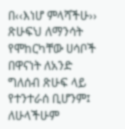በ‹‹እነሆ ምላሻችሁ›› ጽሁፍህ ለማንሳት የሞከርካቸው ሀሳቦች በዋናነት ለአንድ ግለሰብ ጽሁፍ ላይ የተንተራሰ ቢሆንም፤ ለሁላችሁም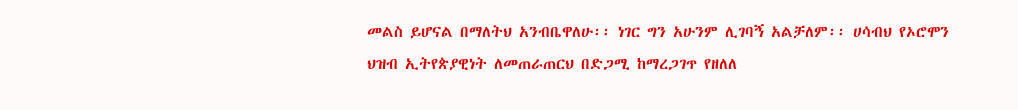መልስ ይሆናል በማለትህ አንብቤዋለሁ፡፡ ነገር ግን አሁንም ሊገባኝ አልቻለም፡፡ ሀሳብህ የኦሮሞን ህዝብ ኢትየጵያዊነት ለመጠራጠርህ በድጋሚ ከማረጋገጥ የዘለለ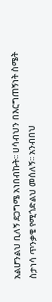አልሆንልህ ቢለኝ ደጋግሜ አነበብኩት፡፡ ሀሳብህን በእርግጠኝነት ስሜት ስታነሳ ጥንቃቄ የሚጎድልህ መሰለኝ፡፡ አንብበህ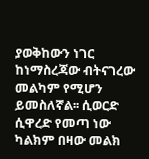ያወቅከውን ነገር ከነማስረጃው ብትናገረው መልካም የሚሆን ይመስለኛል፡፡ ሲወርድ ሲዋረድ የመጣ ነው ካልክም በዛው መልክ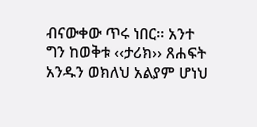ብናውቀው ጥሩ ነበር፡፡ አንተ ግን ከወቅቱ ‹‹ታሪክ›› ጸሐፍት አንዱን ወክለህ አልያም ሆነህ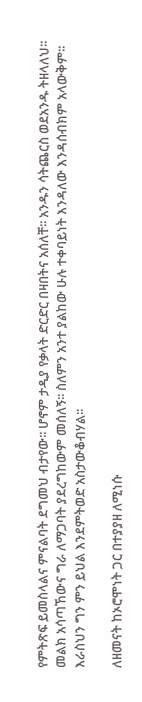የምትጽፍ ይመስላልና ምናልባት ደግመህ ብታየው፡፡ ሆኖም ታዲያ የቃላት ድርድር በዛበትና አሰለቸ፡፡ አንዱን ሳትጨርስ ወደአንዱ ትዘላለህ፡፡ መልክ አሳጣኸውና ግራ ለማጋባት ያደረግከውም መሰለኝ፡፡ ስለምን አንተ ያልከው ሁሉ ተቀባይነት እንዳለው እንዳሰብክም አላውቅም፡፡ እራስህን ግን ምን ይህል እንደምትወድ አስታውቆብሃል፡፡

ለዘመናት ከኦሮሞነት ጋር በተያያዘ ለሚነሱ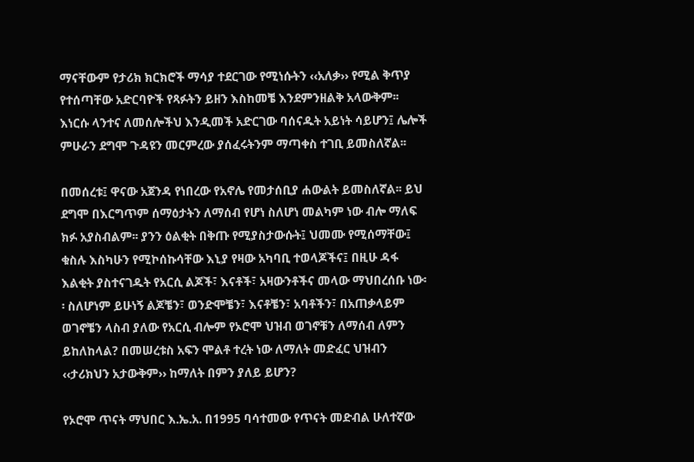ማናቸውም የታሪክ ክርክሮች ማሳያ ተደርገው የሚነሱትን ‹‹አለቃ›› የሚል ቅጥያ የተሰጣቸው አድርባዮች የጻፉትን ይዘን እስከመቼ እንደምንዘልቅ አላውቅም፡፡ እነርሱ ላንተና ለመሰሎችህ እንዲመች አድርገው ባሰናዱት አይነት ሳይሆን፤ ሌሎች ምሁራን ደግሞ ጉዳዩን መርምረው ያሰፈሩትንም ማጣቀስ ተገቢ ይመስለኛል፡፡

በመሰረቱ፤ ዋናው አጀንዳ የነበረው የአኖሌ የመታሰቢያ ሐውልት ይመስለኛል፡፡ ይህ ደግሞ በእርግጥም ሰማዕታትን ለማሰብ የሆነ ስለሆነ መልካም ነው ብሎ ማለፍ ክፉ አያስብልም፡፡ ያንን ዕልቂት በቅጡ የሚያስታውሱት፤ ህመሙ የሚሰማቸው፤ ቁስሉ እስካሁን የሚኮሰኩሳቸው እኒያ የዛው አካባቢ ተወላጆችና፤ በዚሁ ዳፋ እልቂት ያስተናገዱት የአርሲ ልጆች፣ እናቶች፣ አዛውንቶችና መላው ማህበረሰቡ ነው፡፡ ስለሆነም ይሁነኝ ልጆቼን፣ ወንድሞቼን፣ እናቶቼን፣ አባቶችን፣ በአጠቃላይም ወገኖቼን ላስብ ያለው የአርሲ ብሎም የኦሮሞ ህዝብ ወገኖቹን ለማሰብ ለምን ይከለከላል? በመሠረቱስ አፍን ሞልቶ ተረት ነው ለማለት መድፈር ህዝብን ‹‹ታሪክህን አታውቅም›› ከማለት በምን ያለይ ይሆን?

የኦሮሞ ጥናት ማህበር እ.ኤ.አ. በ1995 ባሳተመው የጥናት መድብል ሁለተኛው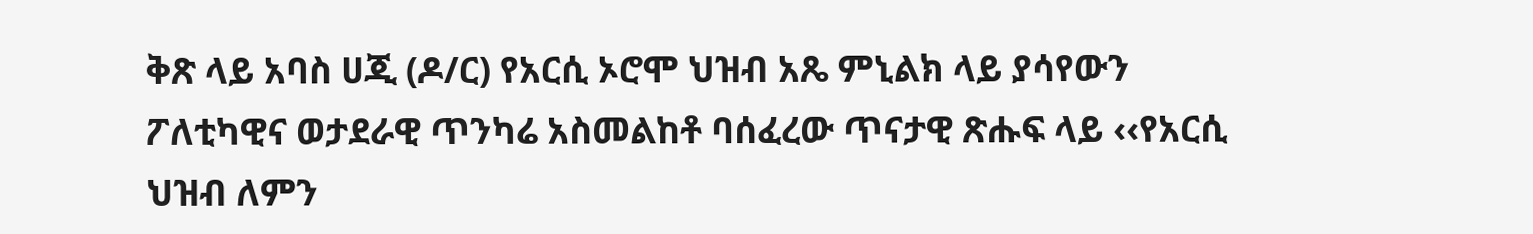ቅጽ ላይ አባስ ሀጂ (ዶ/ር) የአርሲ ኦሮሞ ህዝብ አጼ ምኒልክ ላይ ያሳየውን ፖለቲካዊና ወታደራዊ ጥንካሬ አስመልከቶ ባሰፈረው ጥናታዊ ጽሑፍ ላይ ‹‹የአርሲ ህዝብ ለምን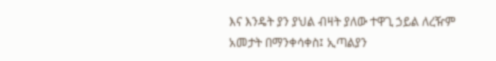እና እንዴት ያን ያህል ብዛት ያለው ተዋጊ ኃይል ለረዥም አመታት በማንቀሳቀስ፤ ኢጣልያን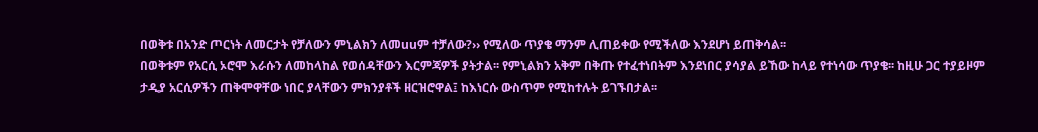በወቅቱ በአንድ ጦርነት ለመርታት የቻለውን ምኒልክን ለመuuም ተቻለው?›› የሚለው ጥያቄ ማንም ሊጠይቀው የሚችለው እንደሆነ ይጠቅሳል፡፡
በወቅቱም የአርሲ ኦሮሞ እራሱን ለመከላከል የወሰዳቸውን እርምጃዎች ያትታል፡፡ የምኒልክን አቅም በቅጡ የተፈተነበትም እንደነበር ያሳያል ይኸው ከላይ የተነሳው ጥያቄ፡፡ ከዚሁ ጋር ተያይዞም ታዲያ አርሲዎችን ጠቅሞዋቸው ነበር ያላቸውን ምክንያቶች ዘርዝሮዋል፤ ከእነርሱ ውስጥም የሚከተሉት ይገኙበታል፡፡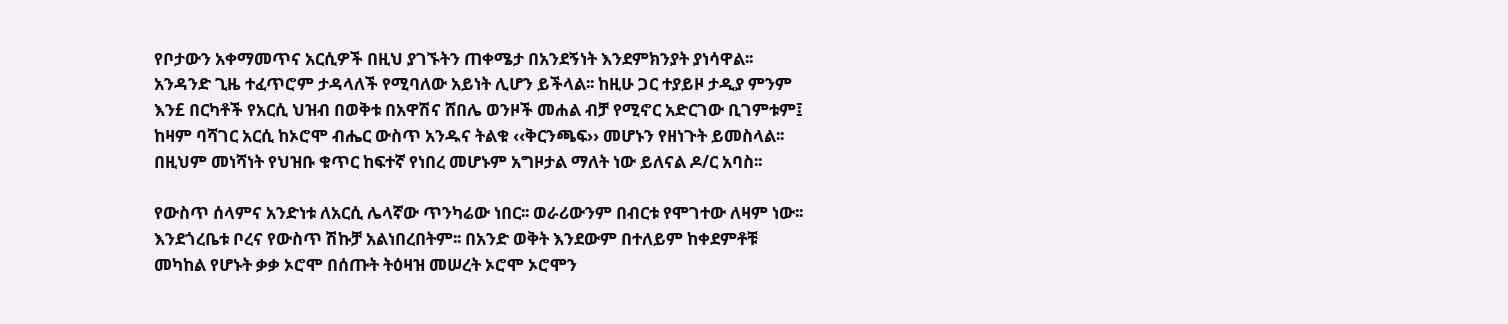የቦታውን አቀማመጥና አርሲዎች በዚህ ያገኙትን ጠቀሜታ በአንደኝነት እንደምክንያት ያነሳዋል፡፡ አንዳንድ ጊዜ ተፈጥሮም ታዳላለች የሚባለው አይነት ሊሆን ይችላል፡፡ ከዚሁ ጋር ተያይዞ ታዲያ ምንም እን£ በርካቶች የአርሲ ህዝብ በወቅቱ በአዋሽና ሸበሌ ወንዞች መሐል ብቻ የሚኖር አድርገው ቢገምቱም፤ ከዛም ባሻገር አርሲ ከኦሮሞ ብሔር ውስጥ አንዱና ትልቁ ‹‹ቅርንጫፍ›› መሆኑን የዘነጉት ይመስላል፡፡ በዚህም መነሻነት የህዝቡ ቁጥር ከፍተኛ የነበረ መሆኑም አግዞታል ማለት ነው ይለናል ዶ/ር አባስ፡፡

የውስጥ ሰላምና አንድነቱ ለአርሲ ሌላኛው ጥንካሬው ነበር፡፡ ወራሪውንም በብርቱ የሞገተው ለዛም ነው፡፡ እንደጎረቤቱ ቦረና የውስጥ ሽኩቻ አልነበረበትም፡፡ በአንድ ወቅት እንደውም በተለይም ከቀደምቶቹ መካከል የሆኑት ቃቃ ኦሮሞ በሰጡት ትዕዛዝ መሠረት ኦሮሞ ኦሮሞን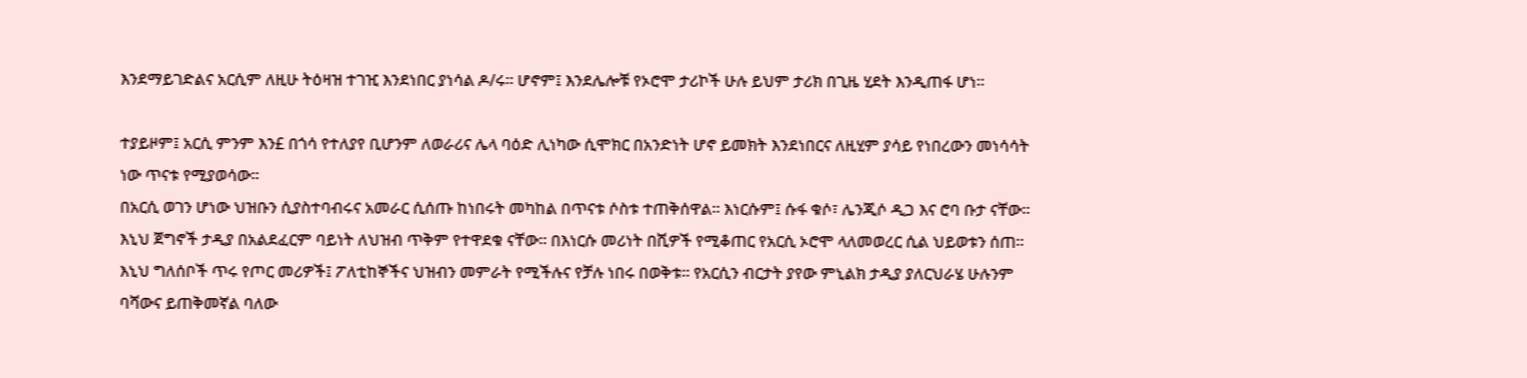እንደማይገድልና አርሲም ለዚሁ ትዕዛዝ ተገዢ እንደነበር ያነሳል ዶ/ሩ፡፡ ሆኖም፤ እንደሌሎቹ የኦሮሞ ታሪኮች ሁሉ ይህም ታሪክ በጊዜ ሂደት እንዲጠፋ ሆነ፡፡

ተያይዞም፤ አርሲ ምንም እን£ በጎሳ የተለያየ ቢሆንም ለወራሪና ሌላ ባዕድ ሊነካው ሲሞክር በአንድነት ሆኖ ይመክት እንደነበርና ለዚሂም ያሳይ የነበረውን መነሳሳት ነው ጥናቱ የሚያወሳው፡፡
በአርሲ ወገን ሆነው ህዝቡን ሲያስተባብሩና አመራር ሲሰጡ ከነበሩት መካከል በጥናቱ ሶስቱ ተጠቅሰዋል፡፡ እነርሱም፤ ሱፋ ቁሶ፣ ሌንጂሶ ዲጋ እና ሮባ ቡታ ናቸው፡፡ እኒህ ጀግኖች ታዲያ በአልደፈርም ባይነት ለህዝብ ጥቅም የተዋደቁ ናቸው፡፡ በእነርሱ መሪነት በሺዎች የሚቆጠር የአርሲ ኦሮሞ ላለመወረር ሲል ህይወቱን ሰጠ፡፡ እኒህ ግለሰቦች ጥሩ የጦር መሪዎች፤ ፖለቲከኞችና ህዝብን መምራት የሚችሉና የቻሉ ነበሩ በወቅቱ፡፡ የአርሲን ብርታት ያየው ምኒልክ ታዲያ ያለርህራሄ ሁሉንም ባሻውና ይጠቅመኛል ባለው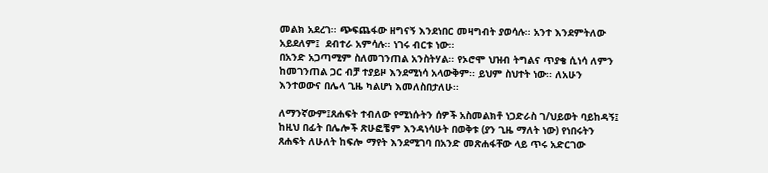መልክ አደረገ፡፡ ጭፍጨፋው ዘግናኝ እንደነበር መዛግብት ያወሳሉ፡፡ አንተ እንደምትለው አይደለም፤  ደብተራ አምሳሉ፡፡ ነገሩ ብርቱ ነው፡፡
በአንድ አጋጣሚም ስለመገንጠል አንስትሃል፡፡ የኦሮሞ ህዝብ ትግልና ጥያቄ ሲነሳ ለምን ከመገንጠል ጋር ብቻ ተያይዞ እንደሚነሳ አላውቅም፡፡ ይህም ስህተት ነው፡፡ ለአሁን እንተወውና በሌላ ጊዜ ካልሆነ እመለስበታለሁ፡፡

ለማንኛውም፤ጸሐፍት ተብለው የሚነሱትን ሰዎች አስመልክቶ ነጋድራስ ገ/ህይወት ባይከዳኝ፤ ከዚህ በፊት በሌሎች ጽሁፎቼም እንዳነሳሁት በወቅቱ (ያን ጊዜ ማለት ነው) የነበሩትን ጸሐፍት ለሁለት ከፍሎ ማየት እንደሚገባ በአንድ መጽሐፋቸው ላይ ጥሩ አድርገው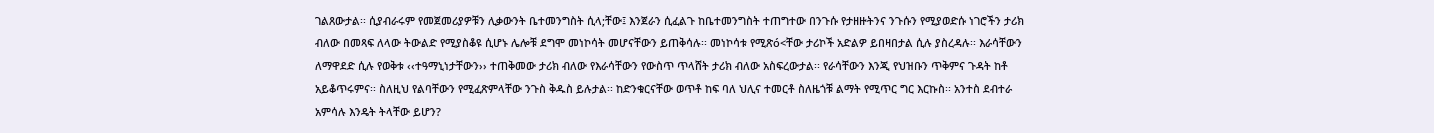ገልጸውታል፡፡ ሲያብራሩም የመጀመሪያዎቹን ሊቃውንት ቤተመንግስት ሲላ;ቸው፤ እንጀራን ሲፈልጉ ከቤተመንግስት ተጠግተው በንጉሱ የታዘዙትንና ንጉሱን የሚያወድሱ ነገሮችን ታሪክ ብለው በመጻፍ ለላው ትውልድ የሚያስቆዩ ሲሆኑ ሌሎቹ ደግሞ መነኮሳት መሆናቸውን ይጠቅሳሉ፡፡ መነኮሳቱ የሚጽó<ቸው ታሪኮች አድልዎ ይበዛበታል ሲሉ ያስረዳሉ፡፡ እራሳቸውን ለማዋደድ ሲሉ የወቅቱ ‹‹ተዓማኒነታቸውን›› ተጠቅመው ታሪክ ብለው የእራሳቸውን የውስጥ ጥላሸት ታሪክ ብለው አስፍረውታል፡፡ የራሳቸውን እንጂ የህዝቡን ጥቅምና ጉዳት ከቶ አይቆጥሩምና፡፡ ስለዚህ የልባቸውን የሚፈጽምላቸው ንጉስ ቅዱስ ይሉታል፡፡ ከድንቁርናቸው ወጥቶ ከፍ ባለ ህሊና ተመርቶ ስለዜጎቹ ልማት የሚጥር ግር እርኩስ፡፡ አንተስ ደብተራ አምሳሉ እንዴት ትላቸው ይሆን?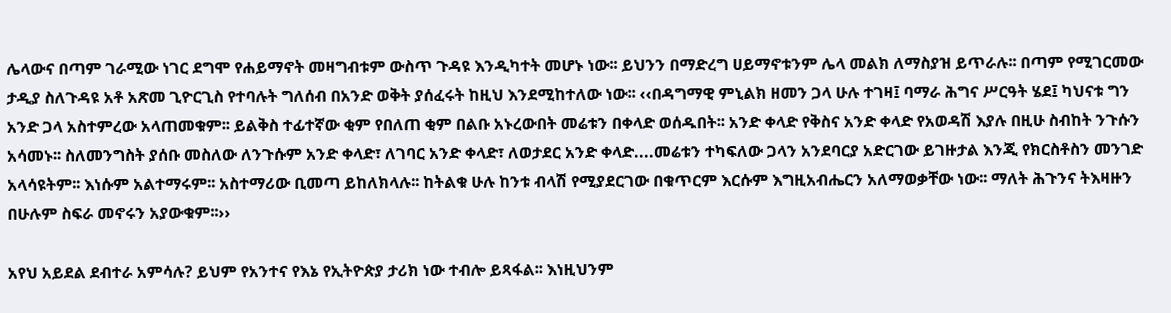ሌላውና በጣም ገራሚው ነገር ደግሞ የሐይማኖት መዛግብቱም ውስጥ ጉዳዩ እንዲካተት መሆኑ ነው፡፡ ይህንን በማድረግ ሀይማኖቱንም ሌላ መልክ ለማስያዝ ይጥራሉ፡፡ በጣም የሚገርመው ታዲያ ስለጉዳዩ አቶ አጽመ ጊዮርጊስ የተባሉት ግለሰብ በአንድ ወቅት ያሰፈሩት ከዚህ እንደሚከተለው ነው፡፡ ‹‹በዳግማዊ ምኒልክ ዘመን ጋላ ሁሉ ተገዛ፤ ባማራ ሕግና ሥርዓት ሄደ፤ ካህናቱ ግን አንድ ጋላ አስተምረው አላጠመቁም፡፡ ይልቅስ ተፊተኛው ቂም የበለጠ ቂም በልቡ አኑረውበት መሬቱን በቀላድ ወሰዱበት፡፡ አንድ ቀላድ የቅስና አንድ ቀላድ የአወዳሽ እያሉ በዚሁ ስብከት ንጉሱን አሳመኑ፡፡ ስለመንግስት ያሰቡ መስለው ለንጉሱም አንድ ቀላድ፣ ለገባር አንድ ቀላድ፣ ለወታደር አንድ ቀላድ....መሬቱን ተካፍለው ጋላን አንደባርያ አድርገው ይገዙታል እንጂ የክርስቶስን መንገድ አላሳዩትም፡፡ እነሱም አልተማሩም፡፡ አስተማሪው ቢመጣ ይከለክላሉ፡፡ ከትልቁ ሁሉ ከንቱ ብላሽ የሚያደርገው በቁጥርም እርሱም እግዚአብሔርን አለማወቃቸው ነው፡፡ ማለት ሕጉንና ትእዛዙን በሁሉም ስፍራ መኖሩን አያውቁም፡፡››

አየህ አይደል ደብተራ አምሳሉ? ይህም የአንተና የእኔ የኢትዮጵያ ታሪክ ነው ተብሎ ይጻፋል፡፡ እነዚህንም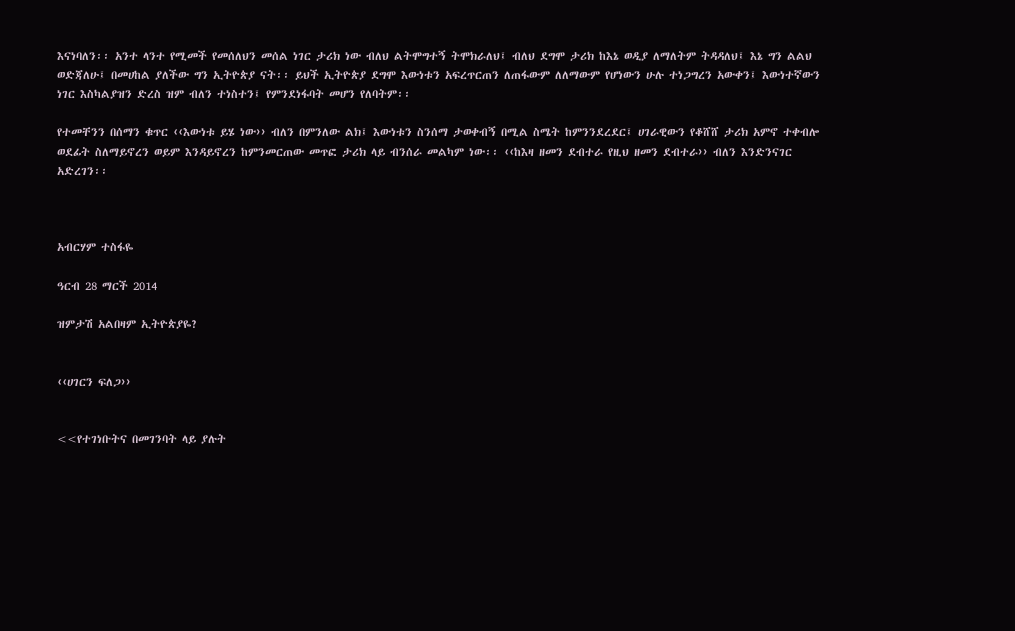እናነባለን፡፡ አንተ ላንተ የሚመች የመሰለህን መሰል ነገር ታሪክ ነው ብለህ ልትሞግተኝ ትሞክራለህ፤ ብለህ ደግሞ ታሪክ ከእኔ ወዲያ ለማለትም ትዳዳለህ፤ እኔ ግን ልልህ ወድጃለሁ፤ በመሀከል ያለችው ግን ኢትዮጵያ ናት፡፡ ይህች ኢትዮጵያ ደግሞ እውነቱን አፍረጥርጠን ለጠፋውም ለለማውም የሆነውን ሁሉ ተነጋግረን አውቀን፤ እውነተኛውን ነገር እስካልያዝን ድረስ ዝም ብለን ተነስተን፤ የምንደነፋባት መሆን የለባትም፡፡

የተመቸንን በሰማን ቁጥር ‹‹እውነቱ ይሄ ነው›› ብለን በምንለው ልክ፤ እውነቱን ስንሰማ ታወቀብኝ በሚል ስሜት ከምንንደረደር፤ ሀገራዊውን የቆሸሸ ታሪክ አምኖ ተቀብሎ ወደፊት ስለማይኖረን ወይም እንዳይኖረን ከምንመርጠው መጥፎ ታሪክ ላይ ብንሰራ መልካም ነው፡፡ ‹‹ከእዛ ዘመን ደብተራ የዚህ ዘመን ደብተራ›› ብለን እንድንናገር አድረገን፡፡



አብርሃም ተስፋዬ

ዓርብ 28 ማርች 2014

ዝምታሽ አልበዛም ኢትዮጵያዬ?


‹‹ሀገርን ፍለጋ››


<<የተገነቡትና በመገንባት ላይ ያሉት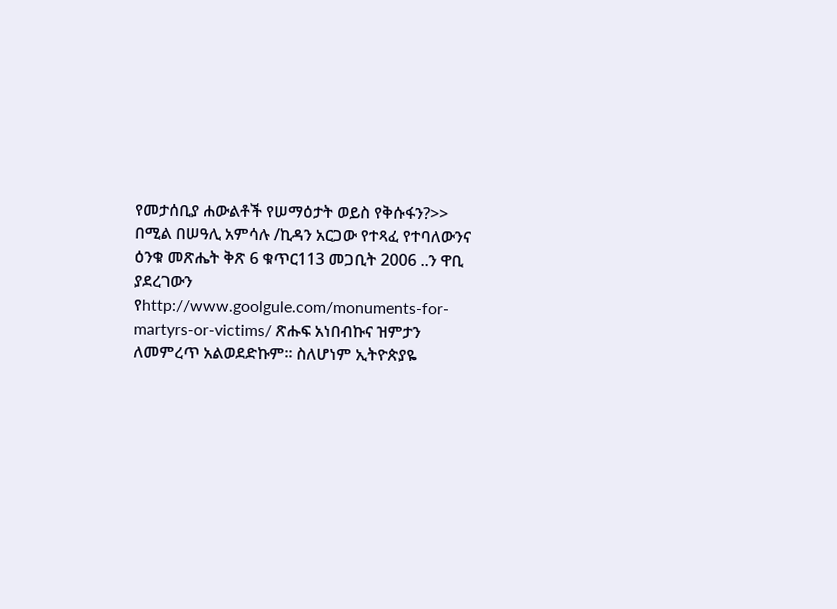የመታሰቢያ ሐውልቶች የሠማዕታት ወይስ የቅሱፋን?>> በሚል በሠዓሊ አምሳሉ /ኪዳን አርጋው የተጻፈ የተባለውንና ዕንቁ መጽሔት ቅጽ 6 ቁጥር113 መጋቢት 2006 ..ን ዋቢ ያደረገውን የhttp://www.goolgule.com/monuments-for-martyrs-or-victims/ ጽሑፍ አነበብኩና ዝምታን ለመምረጥ አልወደድኩም፡፡ ስለሆነም ኢትዮጵያዬ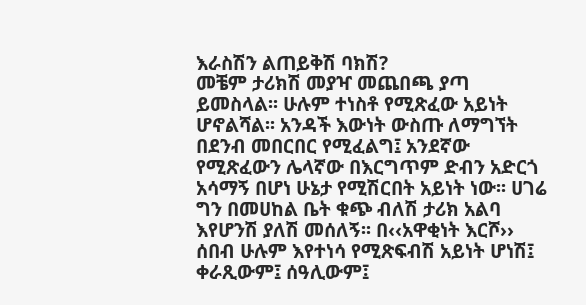እራስሽን ልጠይቅሽ ባክሽ?
መቼም ታሪክሽ መያዣ መጨበጫ ያጣ ይመስላል፡፡ ሁሉም ተነስቶ የሚጽፈው አይነት ሆኖልሻል፡፡ አንዳች እውነት ውስጡ ለማግኘት በደንብ መበርበር የሚፈልግ፤ አንደኛው የሚጽፈውን ሌላኛው በእርግጥም ድብን አድርጎ አሳማኝ በሆነ ሁኔታ የሚሽርበት አይነት ነው፡፡ ሀገሬ ግን በመሀከል ቤት ቁጭ ብለሽ ታሪክ አልባ እየሆንሽ ያለሽ መሰለኝ፡፡ በ‹‹አዋቂነት እርሾ›› ሰበብ ሁሉም እየተነሳ የሚጽፍብሽ አይነት ሆነሽ፤ ቀራጺውም፤ ሰዓሊውም፤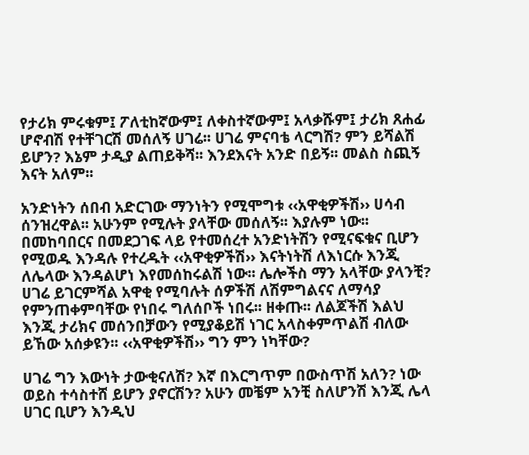የታሪክ ምሩቁም፤ ፖለቲከኛውም፤ ለቀስተኛውም፤ አላቃሹም፤ ታሪክ ጸሐፊ ሆኖብሽ የተቸገርሽ መሰለኝ ሀገሬ፡፡ ሀገሬ ምናባቴ ላርግሽ? ምን ይሻልሽ ይሆን? እኔም ታዲያ ልጠይቅሻ፡፡ እንደእናት አንድ በይኝ፡፡ መልስ ስጪኝ እናት አለም፡፡

አንድነትን ሰበብ አድርገው ማንነትን የሚሞግቱ ‹‹አዋቂዎችሽ›› ሀሳብ ሰንዝረዋል፡፡ አሁንም የሚሉት ያላቸው መሰለኝ፡፡ እያሉም ነው፡፡ በመከባበርና በመደጋገፍ ላይ የተመሰረተ አንድነትሽን የሚናፍቁና ቢሆን የሚወዱ እንዳሉ የተረዱት ‹‹አዋቂዎችሽ›› እናትነትሽ ለእነርሱ እንጂ ለሌላው እንዳልሆነ እየመሰከሩልሽ ነው፡፡ ሌሎችስ ማን አላቸው ያላንቺ? ሀገሬ ይገርምሻል አዋቂ የሚባሉት ሰዎችሽ ለሽምግልናና ለማሳያ የምንጠቀምባቸው የነበሩ ግለሰቦች ነበሩ፡፡ ዘቀጡ፡፡ ለልጆችሽ እልህ እንጂ ታሪክና መሰንበቻውን የሚያቆይሽ ነገር አላስቀምጥልሽ ብለው ይኸው አሰቃዩን፡፡ ‹‹አዋቂዎችሽ›› ግን ምን ነካቸው?

ሀገሬ ግን እውነት ታውቂናለሽ? እኛ በእርግጥም በውስጥሽ አለን? ነው ወይስ ተሳስተሸ ይሆን ያኖርሽን? አሁን መቼም አንቺ ስለሆንሽ እንጂ ሌላ ሀገር ቢሆን እንዲህ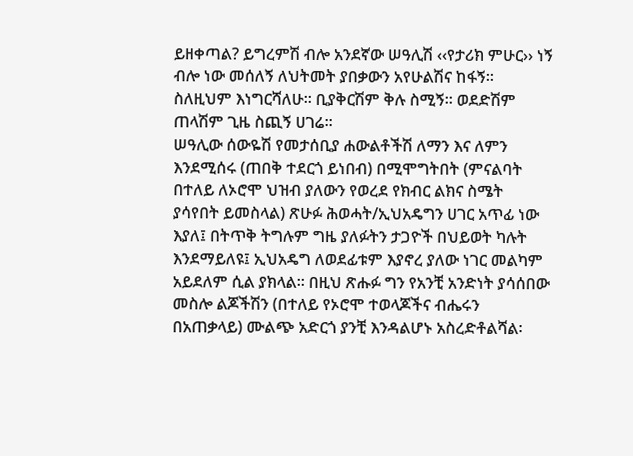ይዘቀጣል? ይግረምሽ ብሎ አንደኛው ሠዓሊሽ ‹‹የታሪክ ምሁር›› ነኝ ብሎ ነው መሰለኝ ለህትመት ያበቃውን አየሁልሽና ከፋኝ፡፡ ስለዚህም እነግርሻለሁ፡፡ ቢያቅርሽም ቅሉ ስሚኝ፡፡ ወደድሽም ጠላሽም ጊዜ ስጪኝ ሀገሬ፡፡
ሠዓሊው ሰውዬሽ የመታሰቢያ ሐውልቶችሽ ለማን እና ለምን እንደሚሰሩ (ጠበቅ ተደርጎ ይነበብ) በሚሞግትበት (ምናልባት በተለይ ለኦሮሞ ህዝብ ያለውን የወረደ የክብር ልክና ስሜት ያሳየበት ይመስላል) ጽሁፉ ሕወሓት/ኢህአዴግን ሀገር አጥፊ ነው እያለ፤ በትጥቅ ትግሉም ግዜ ያለፉትን ታጋዮች በህይወት ካሉት እንደማይለዩ፤ ኢህአዴግ ለወደፊቱም እያኖረ ያለው ነገር መልካም አይደለም ሲል ያክላል፡፡ በዚህ ጽሑፉ ግን የአንቺ አንድነት ያሳሰበው መስሎ ልጆችሽን (በተለይ የኦሮሞ ተወላጆችና ብሔሩን በአጠቃላይ) ሙልጭ አድርጎ ያንቺ እንዳልሆኑ አስረድቶልሻል፡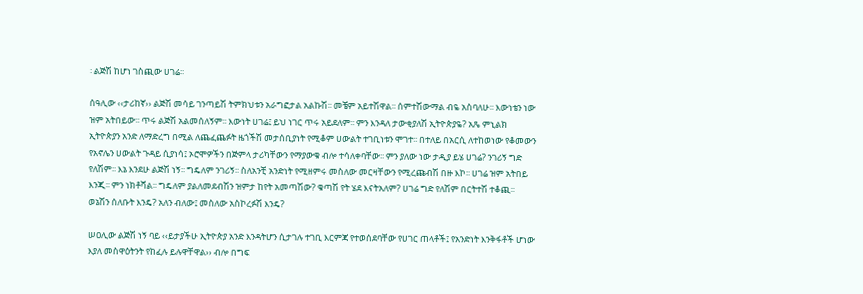፡ ልጅሽ ከሆነ ገስጪው ሀገሬ፡፡

ሰዓሊው ‹‹ታሪከኛ›› ልጅሽ መሳይ ገንጣይሽ ትምክህቱን አራግፎታል አልኩሽ፡፡ መቼም አይተሽዋል፡፡ ሰምተሽውማል ብዬ አስባለሁ፡፡ እውነቴን ነው ዝም አትበይው፡፡ ጥሩ ልጅሽ አልመሰለኝም፡፡ እውነት ሀገሬ፤ ይህ ነገር ጥሩ አይደለም፡፡ ምን እንዳለ ታውቂያለሽ ኢትዮጵያዬ? አጼ ምኒልክ ኢትዮጵያን አንድ ለማድረግ በሚል ለጨፈጨፉት ዜጎችሽ መታሰቢያነት የሚቆም ሀውልት ተገቢነቱን ሞገተ፡፡ በተለይ በአርሲ ለተከወነው የቆመውን የአኖሌን ሀውልት ጉዳይ ሲያነሳ፤ ኦሮሞዎችን በጅምላ ታሪካቸውን የማያውቁ ብሎ ተሳለቀባቸው፡፡ ምን ያለው ነው ታዲያ ይሄ ሀገሬ? ንገሪኝ ግድ የለሽም፡፡ እኔ እንደሁ ልጅሽ ነኝ፡፡ ግዴለም ንገሪኝ፡፡ ስለአንቺ አንድነት የሚዘምሩ መስለው መርዛቸውን የሚረጩብሽ በዙ እኮ፡፡ ሀገሬ ዝም አትበይ እንጂ፡፡ ምን ነክቶሻል፡፡ ግዴለም ያልለመደብሽን ዝምታ ከየት አመጣሽው? ቁጣሽ የት ሄደ እናትአለም? ሀገሬ ግድ የለሽም በርትተሽ ተቆጪ፡፡ ወኔሽን ሰለቡት እንዴ? አለን ብለው፤ መስለው አስኮረፉሽ እንዴ?

ሠዐሊው ልጅሽ ነኝ ባይ ‹‹ይታያችሁ ኢትዮጵያ አንድ እንዳትሆን ሲታገሉ ተገቢ እርምጃ የተወሰደባቸው የሀገር ጠላቶች፤ የአንድነት እንቅፋቶች ሆነው እያለ መስዋዕትንት የከፈሉ ይሉዋቸዋል›› ብሎ በግፍ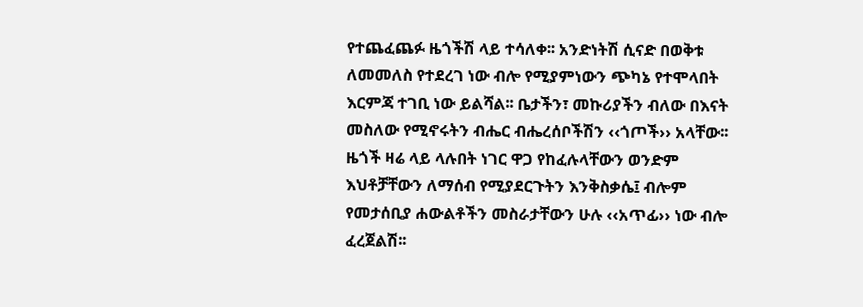የተጨፈጨፉ ዜጎችሽ ላይ ተሳለቀ፡፡ አንድነትሽ ሲናድ በወቅቱ ለመመለስ የተደረገ ነው ብሎ የሚያምነውን ጭካኔ የተሞላበት እርምጃ ተገቢ ነው ይልሻል፡፡ ቤታችን፣ መኩሪያችን ብለው በእናት መስለው የሚኖሩትን ብሔር ብሔረሰቦችሽን ‹‹ጎጦች›› አላቸው፡፡ ዜጎች ዛሬ ላይ ላሉበት ነገር ዋጋ የከፈሉላቸውን ወንድም እህቶቻቸውን ለማሰብ የሚያደርጉትን እንቅስቃሴ፤ ብሎም የመታሰቢያ ሐውልቶችን መስራታቸውን ሁሉ ‹‹አጥፊ›› ነው ብሎ ፈረጀልሽ፡፡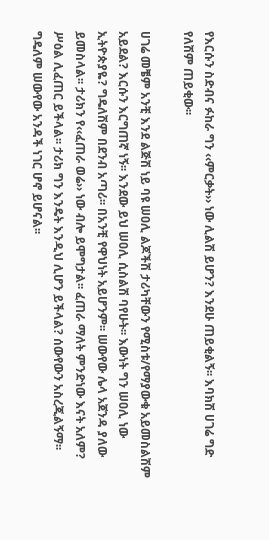የእርሱን ስድብና ፉከራ ግን ‹‹ምርቃት›› ነው ሊልሽ ይሆን? እንደሁ ጠይቂልኝ፡፡ እባክሽ ሀገሬ ግድ የለሽም ጠይቂው፡፡

ሀገሬ መቼም አንቺ እንደ ልጅሽ ነይ ባዩ ሠዐሊ ልጆችሽ ታሪካቸውን የሚስቱ/የማያውቁ አይመስልሽም አይደል? እርሱን እርግጠኛ ነኝ፡፡ እንደው ይህ ሠዐሊ ሲስልሽ ባየሁት፡፡ እውነት ግን ሠዐሊ ነው ኢትዮጵያዬ? ግዴለሽም በደንብ አጣሪ፡፡ በአንቺ የዋህነት አይሆንም፡፡ ሠውየው ሌላ አጀንዳ ያለው ይመስላል፡፡ ታሪክን የ‹‹ፈጠራ ወሬ›› ነው ብሎ ይሞግታል፡፡ ፈጠራ ማለት ምንድነው እናት አለም? ሥዕል ሊፈጠር ይችላል፡፡ ታሪክ ግን እንዴት እንዲህ ሊሆን ይችላል? ሰውየውን አስረጂልኝማ፡፡ ግዴለም ሠውየው አንዳች ነገር ሆኖ ይሆናል፡፡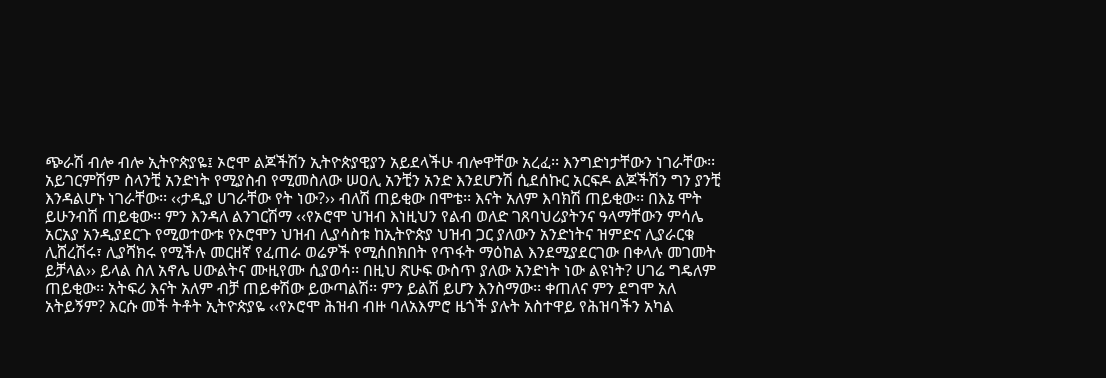ጭራሽ ብሎ ብሎ ኢትዮጵያዬ፤ ኦሮሞ ልጆችሽን ኢትዮጵያዊያን አይደላችሁ ብሎዋቸው አረፈ፡፡ እንግድነታቸውን ነገራቸው፡፡ አይገርምሽም ስላንቺ አንድነት የሚያስብ የሚመስለው ሠዐሊ አንቺን አንድ እንደሆንሽ ሲደሰኩር አርፍዶ ልጆችሽን ግን ያንቺ እንዳልሆኑ ነገራቸው፡፡ ‹‹ታዲያ ሀገራቸው የት ነው?›› ብለሽ ጠይቂው በሞቴ፡፡ እናት አለም እባክሽ ጠይቂው፡፡ በእኔ ሞት ይሁንብሽ ጠይቂው፡፡ ምን እንዳለ ልንገርሽማ ‹‹የኦሮሞ ህዝብ እነዚህን የልብ ወለድ ገጸባህሪያትንና ዓላማቸውን ምሳሌ አርአያ አንዲያደርጉ የሚወተውቱ የኦሮሞን ህዝብ ሊያሳስቱ ከኢትዮጵያ ህዝብ ጋር ያለውን አንድነትና ዝምድና ሊያራርቁ ሊሸረሽሩ፣ ሊያሻክሩ የሚችሉ መርዘኛ የፈጠራ ወሬዎች የሚሰበክበት የጥፋት ማዕከል እንደሚያደርገው በቀላሉ መገመት ይቻላል›› ይላል ስለ አኖሌ ሀውልትና ሙዚየሙ ሲያወሳ፡፡ በዚህ ጽሁፍ ውስጥ ያለው አንድነት ነው ልዩነት? ሀገሬ ግዴለም ጠይቂው፡፡ አትፍሪ እናት አለም ብቻ ጠይቀሽው ይውጣልሽ፡፡ ምን ይልሽ ይሆን እንስማው፡፡ ቀጠለና ምን ደግሞ አለ አትይኝም? እርሱ መች ትቶት ኢትዮጵያዬ ‹‹የኦሮሞ ሕዝብ ብዙ ባለአእምሮ ዜጎች ያሉት አስተዋይ የሕዝባችን አካል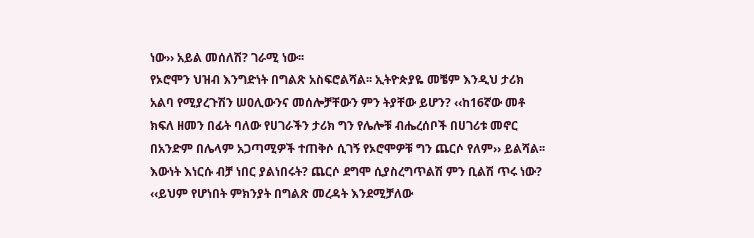ነው›› አይል መሰለሽ? ገራሚ ነው፡፡
የኦሮሞን ህዝብ እንግድነት በግልጽ አስፍሮልሻል፡፡ ኢትዮጵያዬ መቼም እንዲህ ታሪክ አልባ የሚያረጉሽን ሠዐሊውንና መሰሎቻቸውን ምን ትያቸው ይሆን? ‹‹ከ16ኛው መቶ ክፍለ ዘመን በፊት ባለው የሀገራችን ታሪክ ግን የሌሎቹ ብሔረሰቦች በሀገሪቱ መኖር በአንድም በሌላም አጋጣሚዎች ተጠቅሶ ሲገኝ የኦሮሞዎቹ ግን ጨርሶ የለም›› ይልሻል፡፡ እውነት እነርሱ ብቻ ነበር ያልነበሩት? ጨርሶ ደግሞ ሲያስረግጥልሽ ምን ቢልሽ ጥሩ ነው? ‹‹ይህም የሆነበት ምክንያት በግልጽ መረዳት እንደሚቻለው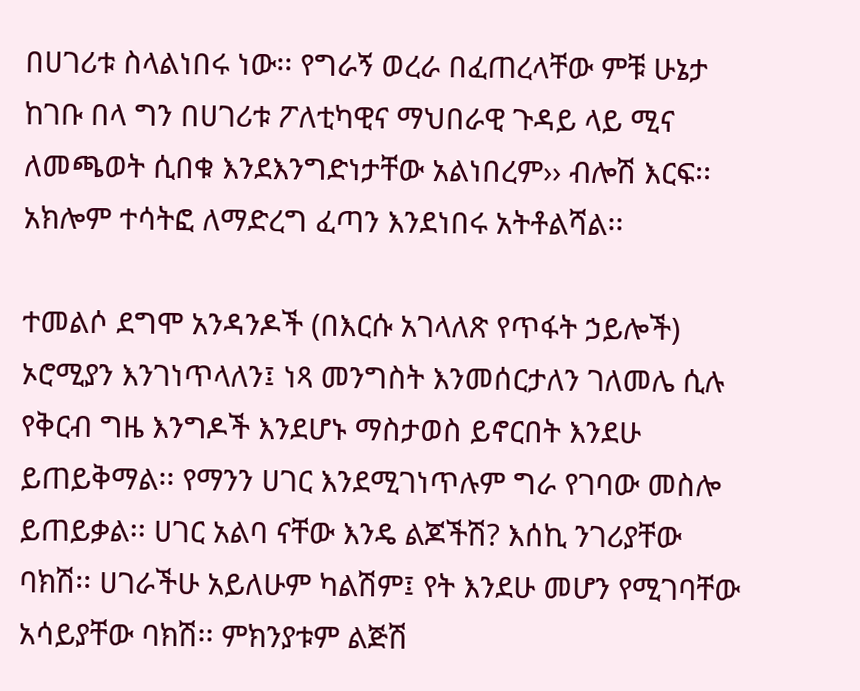በሀገሪቱ ስላልነበሩ ነው፡፡ የግራኝ ወረራ በፈጠረላቸው ምቹ ሁኔታ ከገቡ በላ ግን በሀገሪቱ ፖለቲካዊና ማህበራዊ ጉዳይ ላይ ሚና ለመጫወት ሲበቁ እንደእንግድነታቸው አልነበረም›› ብሎሽ እርፍ፡፡ አክሎም ተሳትፎ ለማድረግ ፈጣን እንደነበሩ አትቶልሻል፡፡

ተመልሶ ደግሞ አንዳንዶች (በእርሱ አገላለጽ የጥፋት ኃይሎች) ኦሮሚያን እንገነጥላለን፤ ነጻ መንግስት እንመሰርታለን ገለመሌ ሲሉ የቅርብ ግዜ እንግዶች እንደሆኑ ማስታወስ ይኖርበት እንደሁ ይጠይቅማል፡፡ የማንን ሀገር እንደሚገነጥሉም ግራ የገባው መስሎ ይጠይቃል፡፡ ሀገር አልባ ናቸው እንዴ ልጆችሽ? እሰኪ ንገሪያቸው ባክሽ፡፡ ሀገራችሁ አይለሁም ካልሽም፤ የት እንደሁ መሆን የሚገባቸው አሳይያቸው ባክሽ፡፡ ምክንያቱም ልጅሽ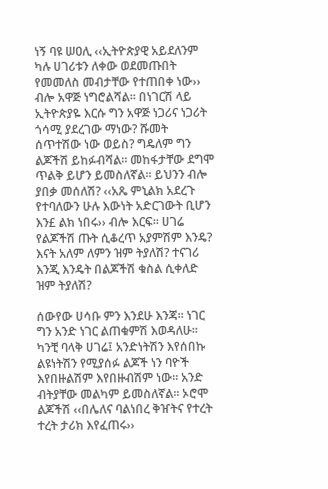ነኝ ባዩ ሠዐሊ ‹‹ኢትዮጵያዊ አይደለንም ካሉ ሀገሪቱን ለቀው ወደመጡበት የመመለስ መብታቸው የተጠበቀ ነው›› ብሎ አዋጅ ነግሮልሻል፡፡ በነገርሽ ላይ ኢትዮጵያዬ እርሱ ግን አዋጅ ነጋሪና ነጋሪት ጎሳሚ ያደረገው ማነው? ሹመት ሰጥተሽው ነው ወይስ? ግዴለም ግን ልጆችሽ ይከፉብሻል፡፡ መከፋታቸው ደግሞ ጥልቅ ይሆን ይመስለኛል፡፡ ይህንን ብሎ ያበቃ መሰለሽ? ‹‹አጼ ምኒልክ አደረጉ የተባለውን ሁሉ እውነት አድርገውት ቢሆን እን£ ልክ ነበሩ›› ብሎ እርፍ፡፡ ሀገሬ የልጆችሽ ጡት ሲቆረጥ አያምሽም እንዴ? እናት አለም ለምን ዝም ትያለሽ? ተናገሪ እንጂ እንዴት በልጆችሽ ቁስል ሲቀለድ ዝም ትያለሽ?

ሰውየው ሀሳቡ ምን እንደሁ እንጃ፡፡ ነገር ግን አንድ ነገር ልጠቁምሽ እወዳለሁ፡፡ ካንቺ ባላቅ ሀገሬ፤ አንድነትሽን እየሰበኩ ልዩነትሽን የሚያሰፉ ልጆች ነን ባዮች እየበዙልሽም እየበዙብሽም ነው፡፡ አንድ ብትያቸው መልካም ይመስለኛል፡፡ ኦሮሞ ልጆችሽ ‹‹በሌለና ባልነበረ ቅዠትና የተረት ተረት ታሪክ እየፈጠሩ››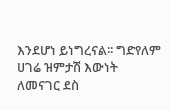እንደሆነ ይነግረናል፡፡ ግድየለም ሀገሬ ዝምታሽ እውነት ለመናገር ደስ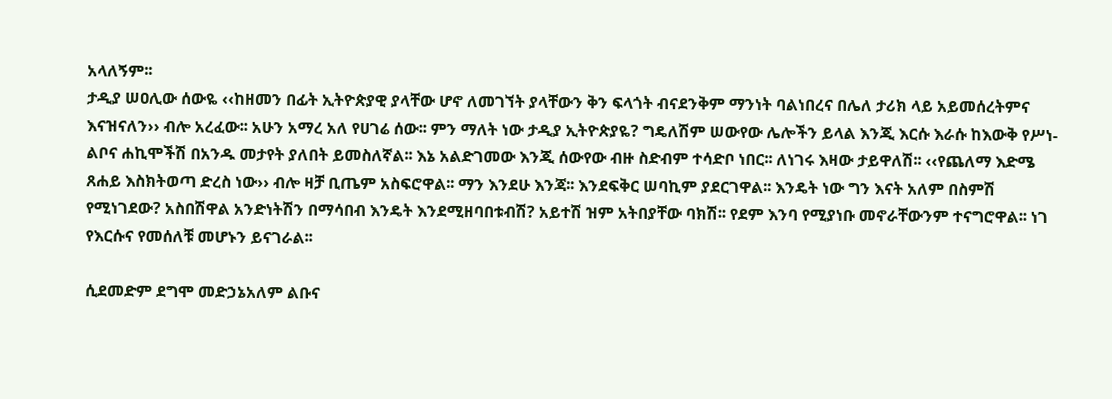አላለኝም፡፡
ታዲያ ሠዐሊው ሰውዬ ‹‹ከዘመን በፊት ኢትዮጵያዊ ያላቸው ሆኖ ለመገኘት ያላቸውን ቅን ፍላጎት ብናደንቅም ማንነት ባልነበረና በሌለ ታሪክ ላይ አይመሰረትምና እናዝናለን›› ብሎ አረፈው፡፡ አሁን አማረ አለ የሀገሬ ሰው፡፡ ምን ማለት ነው ታዲያ ኢትዮጵያዬ? ግዴለሽም ሠውየው ሌሎችን ይላል እንጂ እርሱ እራሱ ከእውቅ የሥነ-ልቦና ሐኪሞችሽ በአንዱ መታየት ያለበት ይመስለኛል፡፡ እኔ አልድገመው እንጂ ሰውየው ብዙ ስድብም ተሳድቦ ነበር፡፡ ለነገሩ እዛው ታይዋለሽ፡፡ ‹‹የጨለማ እድሜ ጸሐይ እስክትወጣ ድረስ ነው›› ብሎ ዛቻ ቢጤም አስፍሮዋል፡፡ ማን እንደሁ እንጃ፡፡ እንደፍቅር ሠባኪም ያደርገዋል፡፡ እንዴት ነው ግን እናት አለም በስምሽ የሚነገደው? አስበሽዋል አንድነትሽን በማሳበብ እንዴት እንደሚዘባበቱብሽ? አይተሽ ዝም አትበያቸው ባክሽ፡፡ የደም እንባ የሚያነቡ መኖራቸውንም ተናግሮዋል፡፡ ነገ የእርሱና የመሰለቹ መሆኑን ይናገራል፡፡

ሲደመድም ደግሞ መድኃኔአለም ልቡና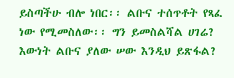ይስጣችሁ ብሎ ነበር፡፡ ልቡና ተሰጥቶት የጻፈ ነው የሚመስለው፡፡ ግን ይመስልሻል ሀገሬ? እውነት ልቡና ያለው ሠው እንዲህ ይጽፋል?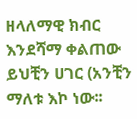ዘላለማዊ ክብር እንደሻማ ቀልጠው ይህቺን ሀገር (አንቺን ማለቱ እኮ ነው፡፡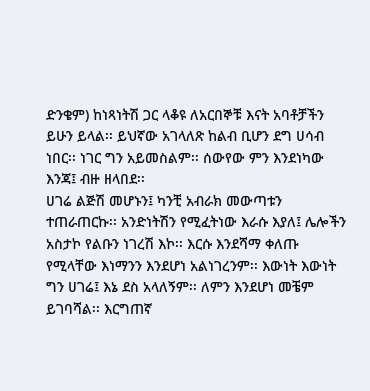ድንቄም) ከነጻነትሽ ጋር ላቆዩ ለአርበኞቹ እናት አባቶቻችን ይሁን ይላል፡፡ ይህኛው አገላለጽ ከልብ ቢሆን ደግ ሀሳብ ነበር፡፡ ነገር ግን አይመስልም፡፡ ሰውየው ምን እንደነካው እንጃ፤ ብዙ ዘላበደ፡፡
ሀገሬ ልጅሽ መሆኑን፤ ካንቺ አብራክ መውጣቱን ተጠራጠርኩ፡፡ አንድነትሽን የሚፈትነው እራሱ እያለ፤ ሌሎችን አስታኮ የልቡን ነገረሽ እኮ፡፡ እርሱ እንደሻማ ቀለጡ የሚላቸው እነማንን እንደሆነ አልነገረንም፡፡ እውነት እውነት ግን ሀገሬ፤ እኔ ደስ አላለኝም፡፡ ለምን እንደሆነ መቼም ይገባሻል፡፡ እርግጠኛ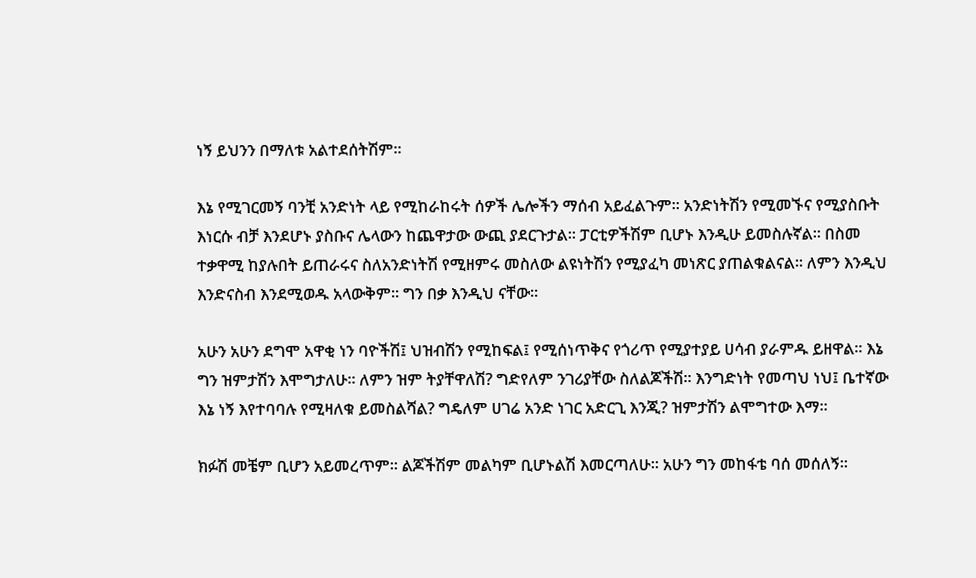ነኝ ይህንን በማለቱ አልተደሰትሽም፡፡

እኔ የሚገርመኝ ባንቺ አንድነት ላይ የሚከራከሩት ሰዎች ሌሎችን ማሰብ አይፈልጉም፡፡ አንድነትሽን የሚመኙና የሚያስቡት እነርሱ ብቻ እንደሆኑ ያስቡና ሌላውን ከጨዋታው ውጪ ያደርጉታል፡፡ ፓርቲዎችሽም ቢሆኑ እንዲሁ ይመስሉኛል፡፡ በስመ ተቃዋሚ ከያሉበት ይጠራሩና ስለአንድነትሽ የሚዘምሩ መስለው ልዩነትሽን የሚያፈካ መነጽር ያጠልቁልናል፡፡ ለምን እንዲህ እንድናስብ እንደሚወዱ አላውቅም፡፡ ግን በቃ እንዲህ ናቸው፡፡

አሁን አሁን ደግሞ አዋቂ ነን ባዮችሽ፤ ህዝብሽን የሚከፍል፤ የሚሰነጥቅና የጎሪጥ የሚያተያይ ሀሳብ ያራምዱ ይዘዋል፡፡ እኔ ግን ዝምታሽን እሞግታለሁ፡፡ ለምን ዝም ትያቸዋለሽ? ግድየለም ንገሪያቸው ስለልጆችሽ፡፡ እንግድነት የመጣህ ነህ፤ ቤተኛው እኔ ነኝ እየተባባሉ የሚዛለቁ ይመስልሻል? ግዴለም ሀገሬ አንድ ነገር አድርጊ እንጂ? ዝምታሽን ልሞግተው እማ፡፡

ክፉሽ መቼም ቢሆን አይመረጥም፡፡ ልጆችሽም መልካም ቢሆኑልሽ እመርጣለሁ፡፡ አሁን ግን መከፋቴ ባሰ መሰለኝ፡፡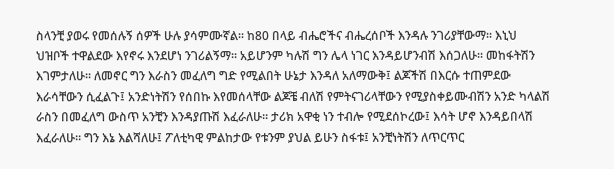ስላንቺ ያወሩ የመሰሉኝ ሰዎች ሁሉ ያሳምሙኛል፡፡ ከ80 በላይ ብሔሮችና ብሔረሰቦች እንዳሉ ንገሪያቸውማ፡፡ እኒህ ህዝቦች ተዋልደው እየኖሩ እንደሆነ ንገሪልኝማ፡፡ አይሆንም ካሉሽ ግን ሌላ ነገር እንዳይሆንብሽ እሰጋለሁ፡፡ መከፋትሽን እገምታለሁ፡፡ ለመኖር ግን እራስን መፈለግ ግድ የሚልበት ሁኔታ እንዳለ አለማውቅ፤ ልጆችሽ በእርሱ ተጠምደው እራሳቸውን ሲፈልጉ፤ አንድነትሽን የሰበኩ እየመሰላቸው ልጆቼ ብለሽ የምትናገሪላቸውን የሚያስቀይሙብሽን አንድ ካላልሽ ራስን በመፈለግ ውስጥ አንቺን እንዳያጡሽ እፈራለሁ፡፡ ታሪክ አዋቂ ነን ተብሎ የሚደሰኮረው፤ እሳት ሆኖ እንዳይበላሽ እፈራለሁ፡፡ ግን እኔ እልሻለሁ፤ ፖለቲካዊ ምልከታው የቱንም ያህል ይሁን ስፋቱ፤ አንቺነትሽን ለጥርጥር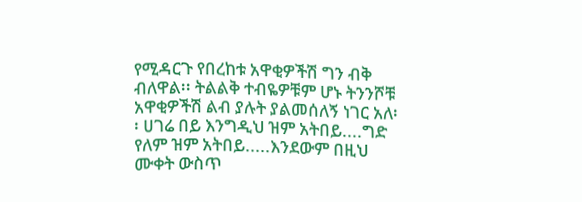የሚዳርጉ የበረከቱ አዋቂዎችሽ ግን ብቅ ብለዋል፡፡ ትልልቅ ተብዬዎቹም ሆኑ ትንንሾቹ አዋቂዎችሽ ልብ ያሉት ያልመሰለኝ ነገር አለ፡፡ ሀገሬ በይ እንግዲህ ዝም አትበይ....ግድ የለም ዝም አትበይ.....እንደውም በዚህ ሙቀት ውስጥ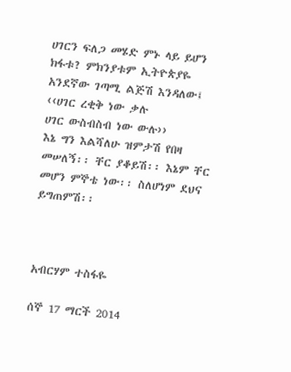ሀገርን ፍለጋ መሄድ ምኑ ላይ ይሆን ክፋቱ? ምክንያቱም ኢትዮጵያዬ አንደኛው ገጣሚ ልጅሽ እንዳለው፤
‹‹ሀገር ረቂቅ ነው ቃሉ
ሀገር ውስብስብ ነው ውሉ››
እኔ ግን እልሻለሁ ዝምታሽ የበዛ መሠለኝ፡፡ ቸር ያቆይሽ፡፡ እኔም ቸር መሆን ምኞቴ ነው፡፡ ስለሆነም ደህና ይግጠምሽ፡፡



አብርሃም ተስፋዬ

ሰኞ 17 ማርች 2014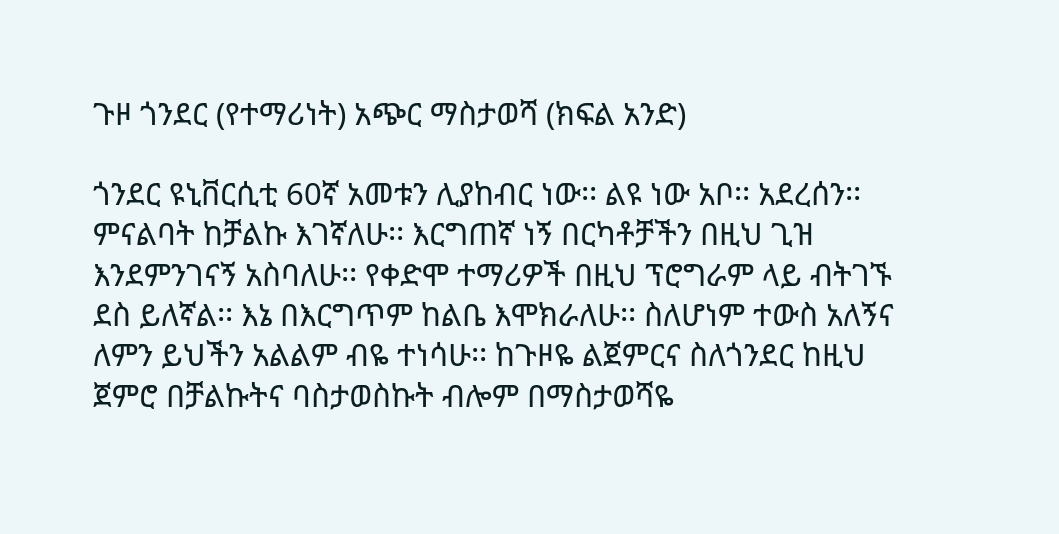ጉዞ ጎንደር (የተማሪነት) አጭር ማስታወሻ (ክፍል አንድ)

ጎንደር ዩኒቨርሲቲ 60ኛ አመቱን ሊያከብር ነው፡፡ ልዩ ነው አቦ፡፡ አደረሰን፡፡ ምናልባት ከቻልኩ እገኛለሁ፡፡ እርግጠኛ ነኝ በርካቶቻችን በዚህ ጊዝ እንደምንገናኝ አስባለሁ፡፡ የቀድሞ ተማሪዎች በዚህ ፕሮግራም ላይ ብትገኙ ደስ ይለኛል፡፡ እኔ በእርግጥም ከልቤ እሞክራለሁ፡፡ ስለሆነም ተውስ አለኝና ለምን ይህችን አልልም ብዬ ተነሳሁ፡፡ ከጉዞዬ ልጀምርና ስለጎንደር ከዚህ ጀምሮ በቻልኩትና ባስታወስኩት ብሎም በማስታወሻዬ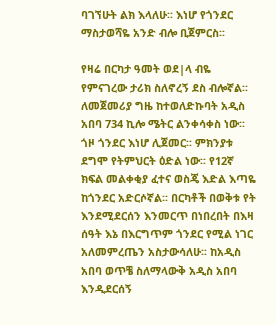ባገኘሁት ልክ እላለሁ፡፡ እነሆ የጎንደር ማስታወሻዬ አንድ ብሎ ቢጀምርስ፡፡

የዛሬ በርካታ ዓመት ወደ|ላ ብዬ የምናገረው ታሪክ ስለኖረኝ ደስ ብሎኛል፡፡ ለመጀመሪያ ግዜ ከተወለድኩባት አዲስ አበባ 734 ኪሎ ሜትር ልንቀሳቀስ ነው፡፡ ጎዞ ጎንደር እነሆ ሊጀመር፡፡ ምክንያቱ ደግሞ የትምህርት ዕድል ነው፡፡ የ12ኛ ክፍል መልቀቂያ ፈተና ወስጄ እድል እጣዬ ከጎንደር አድርሶኛል፡፡ በርካቶች በወቅቱ የት እንደሚደርሰን እንመርጥ በነበረበት በእዛ ሰዓት እኔ በእርግጥም ጎንደር የሚል ነገር አለመምረጤን አስታውሳለሁ፡፡ ከአዲስ አበባ ወጥቼ ስለማላውቅ አዲስ አበባ እንዲደርሰኝ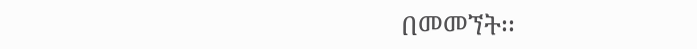በመመኘት፡፡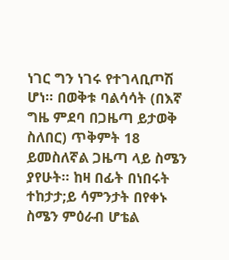ነገር ግን ነገሩ የተገላቢጦሽ ሆነ፡፡ በወቅቱ ባልሳሳት (በእኛ ግዜ ምደባ በጋዜጣ ይታወቅ ስለበር) ጥቅምት 18 ይመስለኛል ጋዜጣ ላይ ስሜን ያየሁት፡፡ ከዛ በፊት በነበሩት ተከታታ;ይ ሳምንታት በየቀኑ ስሜን ምዕራብ ሆቴል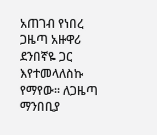አጠገብ የነበረ ጋዜጣ አዙዋሪ ደንበኛዬ ጋር እየተመላለስኩ የማየው፡፡ ለጋዜጣ ማንበቢያ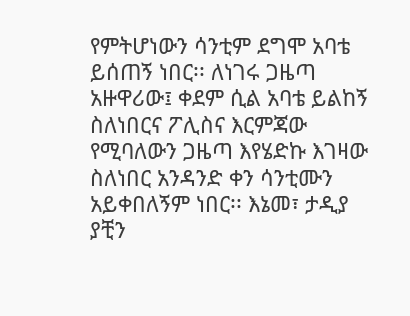የምትሆነውን ሳንቲም ደግሞ አባቴ ይሰጠኝ ነበር፡፡ ለነገሩ ጋዜጣ አዙዋሪው፤ ቀደም ሲል አባቴ ይልከኝ ስለነበርና ፖሊስና እርምጃው የሚባለውን ጋዜጣ እየሄድኩ እገዛው ስለነበር አንዳንድ ቀን ሳንቲሙን አይቀበለኝም ነበር፡፡ እኔመ፣ ታዲያ ያቺን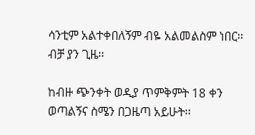ሳንቲም አልተቀበለኝም ብዬ አልመልስም ነበር፡፡ ብቻ ያን ጊዜ፡፡

ከብዙ ጭንቀት ወዲያ ጥምቅምት 18 ቀን ወጣልኝና ስሜን በጋዜጣ አይሁት፡፡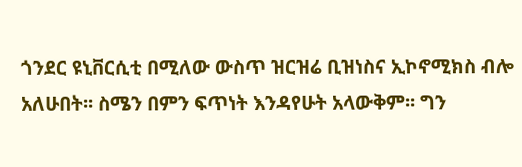ጎንደር ዩኒቨርሲቲ በሚለው ውስጥ ዝርዝሬ ቢዝነስና ኢኮኖሚክስ ብሎ አለሁበት፡፡ ስሜን በምን ፍጥነት እንዳየሁት አላውቅም፡፡ ግን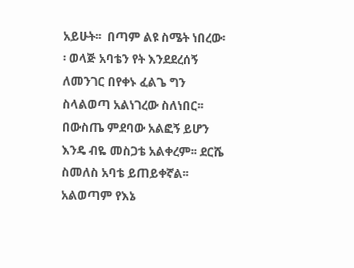አይሁት፡፡  በጣም ልዩ ስሜት ነበረው፡፡ ወላጅ አባቴን የት እንደደረሰኝ ለመንገር በየቀኑ ፈልጌ ግን ስላልወጣ አልነገረው ስለነበር፡፡ በውስጤ ምደባው አልፎኝ ይሆን እንዴ ብዬ መስጋቴ አልቀረም፡፡ ደርሼ ስመለስ አባቴ ይጠይቀኛል፡፡ አልወጣም የእኔ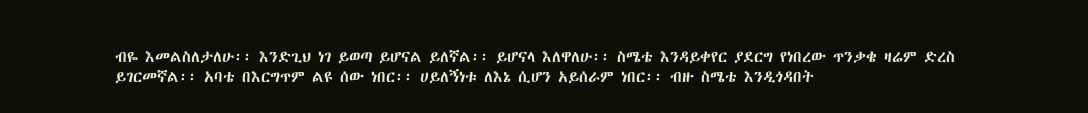ብዬ እመልስለታለሁ፡፡ እንድጊህ ነገ ይወጣ ይሆናል ይለኛል፡፡ ይሆናላ እለዋለሁ፡፡ ስሜቴ እንዳይቀየር ያደርግ የነበረው ጥንቃቄ ዛሬም ድረስ ይገርመኛል፡፡ አባቴ በእርግጥም ልዩ ሰው ነበር፡፡ ሀይለኝነቱ ለእኔ ሲሆን አይሰራም ነበር፡፡ ብዙ ስሜቴ እንዲጎዳበት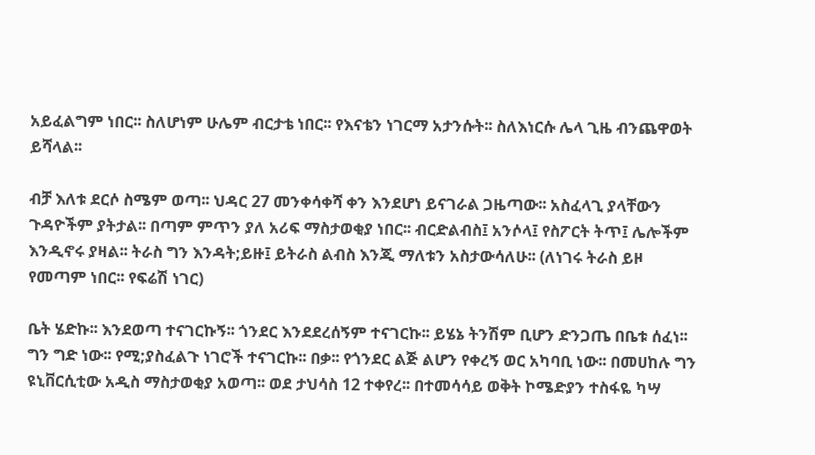አይፈልግም ነበር፡፡ ስለሆነም ሁሌም ብርታቴ ነበር፡፡ የእናቴን ነገርማ አታንሱት፡፡ ስለእነርሱ ሌላ ጊዜ ብንጨዋወት ይሻላል፡፡

ብቻ እለቱ ደርሶ ስሜም ወጣ፡፡ ህዳር 27 መንቀሳቀሻ ቀን እንደሆነ ይናገራል ጋዜጣው፡፡ አስፈላጊ ያላቸውን ጉዳዮችም ያትታል፡፡ በጣም ምጥን ያለ አሪፍ ማስታወቂያ ነበር፡፡ ብርድልብስ፤ አንሶላ፤ የስፖርት ትጥ፤ ሌሎችም እንዲኖሩ ያዛል፡፡ ትራስ ግን እንዳት;ይዙ፤ ይትራስ ልብስ እንጂ ማለቱን አስታውሳለሁ፡፡ (ለነገሩ ትራስ ይዞ የመጣም ነበር፡፡ የፍሬሽ ነገር)

ቤት ሄድኩ፡፡ እንደወጣ ተናገርኩኝ፡፡ ጎንደር እንደደረሰኝም ተናገርኩ፡፡ ይሄኔ ትንሽም ቢሆን ድንጋጤ በቤቱ ሰፈነ፡፡ ግን ግድ ነው፡፡ የሚ;ያስፈልጉ ነገሮች ተናገርኩ፡፡ በቃ፡፡ የጎንደር ልጅ ልሆን የቀረኝ ወር አካባቢ ነው፡፡ በመሀከሉ ግን ዩኒቨርሲቲው አዲስ ማስታወቂያ አወጣ፡፡ ወደ ታህሳስ 12 ተቀየረ፡፡ በተመሳሳይ ወቅት ኮሜድያን ተስፋዬ ካሣ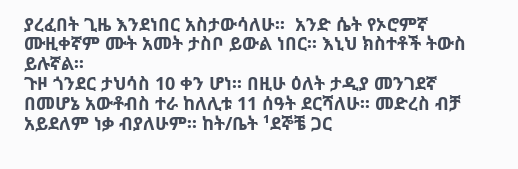ያረፈበት ጊዜ እንደነበር አስታውሳለሁ፡፡  አንድ ሴት የኦሮምኛ ሙዚቀኛም ሙት አመት ታስቦ ይውል ነበር፡፡ እኒህ ክስተቶች ትውስ ይሉኛል፡፡
ጉዞ ጎንደር ታህሳስ 10 ቀን ሆነ፡፡ በዚሁ ዕለት ታዲያ መንገደኛ በመሆኔ አውቶብስ ተራ ከለሊቱ 11 ሰዓት ደርሻለሁ፡፡ መድረስ ብቻ አይደለም ነቃ ብያለሁም፡፡ ከት/ቤት ¹ደኞቼ ጋር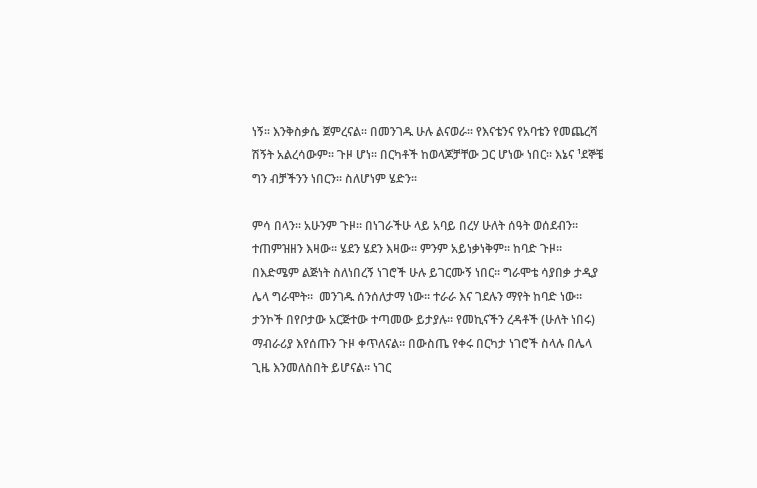ነኝ፡፡ እንቅስቃሴ ጀምረናል፡፡ በመንገዱ ሁሉ ልናወራ፡፡ የእናቴንና የአባቴን የመጨረሻ ሽኝት አልረሳውም፡፡ ጉዞ ሆነ፡፡ በርካቶች ከወላጆቻቸው ጋር ሆነው ነበር፡፡ እኔና ¹ደኞቼ ግን ብቻችንን ነበርን፡፡ ስለሆነም ሄድን፡፡

ምሳ በላን፡፡ አሁንም ጉዞ፡፡ በነገራችሁ ላይ አባይ በረሃ ሁለት ሰዓት ወሰደብን፡፡ ተጠምዝዘን እዛው፡፡ ሄደን ሄደን እዛው፡፡ ምንም አይነቃነቅም፡፡ ከባድ ጉዞ፡፡ በእድሜም ልጅነት ስለነበረኝ ነገሮች ሁሉ ይገርሙኝ ነበር፡፡ ግራሞቴ ሳያበቃ ታዲያ ሌላ ግራሞት፡፡  መንገዱ ሰንሰለታማ ነው፡፡ ተራራ እና ገደሉን ማየት ከባድ ነው፡፡ ታንኮች በየቦታው አርጅተው ተጣመው ይታያሉ፡፡ የመኪናችን ረዳቶች (ሁለት ነበሩ) ማብራሪያ እየሰጡን ጉዞ ቀጥለናል፡፡ በውስጤ የቀሩ በርካታ ነገሮች ስላሉ በሌላ ጊዜ እንመለስበት ይሆናል፡፡ ነገር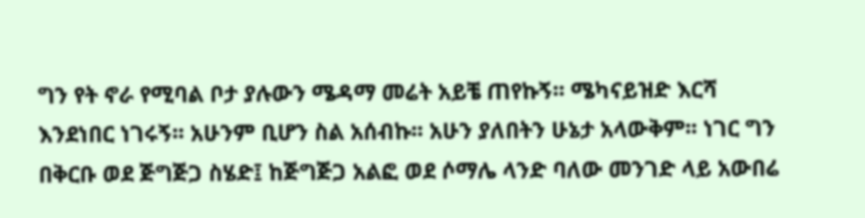ግን የት ኖራ የሚባል ቦታ ያሉውን ሜዳማ መሬት አይቼ ጠየኩኝ፡፡ ሜካናይዝድ እርሻ እንደነበር ነገሩኝ፡፡ አሁንም ቢሆን ስል አሰብኩ፡፡ አሁን ያለበትን ሁኔታ አላውቅም፡፡ ነገር ግን በቅርቡ ወደ ጅግጅጋ ስሄድ፤ ከጅግጅጋ አልፎ ወደ ሶማሌ ላንድ ባለው መንገድ ላይ አውበሬ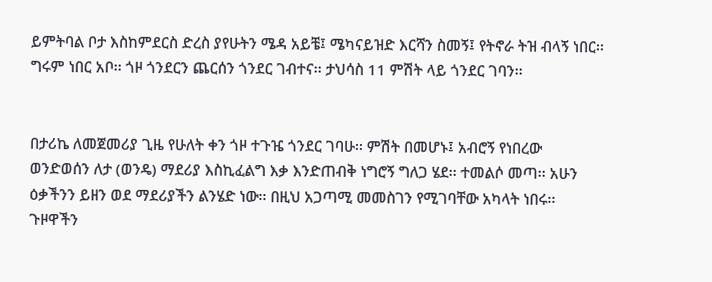ይምትባል ቦታ እስከምደርስ ድረስ ያየሁትን ሜዳ አይቼ፤ ሜካናይዝድ እርሻን ስመኝ፤ የትኖራ ትዝ ብላኝ ነበር፡፡ ግሩም ነበር አቦ፡፡ ጎዞ ጎንደርን ጨርሰን ጎንደር ገብተና፡፡ ታህሳስ 11 ምሽት ላይ ጎንደር ገባን፡፡


በታሪኬ ለመጀመሪያ ጊዜ የሁለት ቀን ጎዞ ተጉዤ ጎንደር ገባሁ፡፡ ምሽት በመሆኑ፤ አብሮኝ የነበረው ወንድወሰን ለታ (ወንዴ) ማደሪያ እስኪፈልግ እቃ እንድጠብቅ ነግሮኝ ግለጋ ሄደ፡፡ ተመልሶ መጣ፡፡ አሁን ዕቃችንን ይዘን ወደ ማደሪያችን ልንሄድ ነው፡፡ በዚህ አጋጣሚ መመስገን የሚገባቸው አካላት ነበሩ፡፡ ጉዞዋችን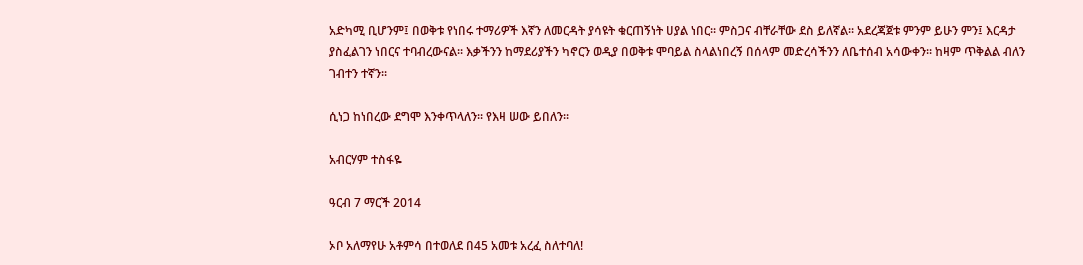አድካሚ ቢሆንም፤ በወቅቱ የነበሩ ተማሪዎች እኛን ለመርዳት ያሳዩት ቁርጠኝነት ሀያል ነበር፡፡ ምስጋና ብቸራቸው ደስ ይለኛል፡፡ አደረጃጀቱ ምንም ይሁን ምን፤ እርዳታ ያስፈልገን ነበርና ተባብረውናል፡፡ እቃችንን ከማደሪያችን ካኖርን ወዲያ በወቅቱ ሞባይል ስላልነበረኝ በሰላም መድረሳችንን ለቤተሰብ አሳውቀን፡፡ ከዛም ጥቅልል ብለን ገብተን ተኛን፡፡

ሲነጋ ከነበረው ደግሞ እንቀጥላለን፡፡ የእዛ ሠው ይበለን፡፡

አብርሃም ተስፋዬ

ዓርብ 7 ማርች 2014

ኦቦ አለማየሁ አቶምሳ በተወለደ በ45 አመቱ አረፈ ስለተባለ!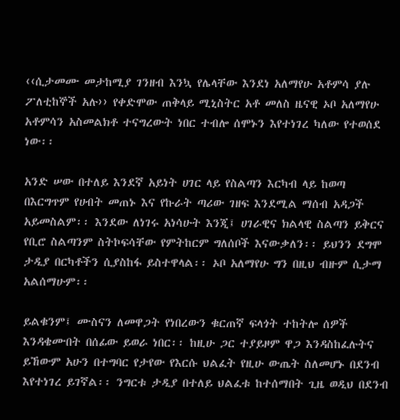‹‹ሲታመሙ መታከሚያ ገንዘብ እንኳ የሌላቸው እንደነ አለማየሁ አቶምሳ ያሉ ፖለቲከኞች አሉ›› የቀድሞው ጠቅላይ ሚኒስትር አቶ መለስ ዜናዊ ኦቦ አለማየሁ አቶምሳን አስመልክቶ ተናግረውት ነበር ተብሎ ሰሞኑን እየተነገረ ካለው የተወሰደ ነው፡፡

አንድ ሠው በተለይ እንደኛ አይነት ሀገር ላይ የስልጣን እርካብ ላይ ከወጣ በእርግጥም የሀብት መጠኑ እና የኩራት ጣሪው ገዘፍ እንደሚል ማሰብ አዳጋች አይመስልም፡፡ እንደው ለነገሩ አነሳሁት እንጂ፤ ሀገራዊና ክልላዊ ስልጣን ይቅርና የቢሮ ስልጣንም ስትኮፍሳቸው የምትከርም ግለሰቦች እናውቃለን፡፡ ይህንን ደግሞ ታዲያ በርካቶችን ሲያስከፋ ይስተዋላል፡፡ ኦቦ አለማየሁ ግን በዚህ ብዙም ሲታማ አልሰማሁም፡፡

ይልቁንም፤ ሙስናን ለመዋጋት የነበረውን ቁርጠኛ ፍላጎት ተከትሎ ሰዎች እንዳቄሙበት በሰፊው ይወራ ነበር፡፡ ከዚሁ ጋር ተያይዞም ዋጋ እንዳስከፈሉትና ይኸውም አሁን በተግባር የታየው የእርሱ ህልፈት የዚሁ ውጤት ስለመሆኑ በደንብ እየተነገረ ይገኛል፡፡ ንግርቱ ታዲያ በተለይ ህልፈቱ ከተሰማበት ጊዜ ወዲህ በደንብ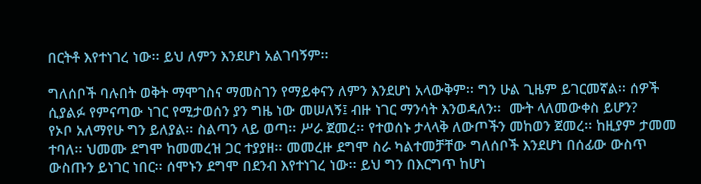በርትቶ እየተነገረ ነው፡፡ ይህ ለምን እንደሆነ አልገባኝም፡፡

ግለሰቦች ባሉበት ወቅት ማሞገስና ማመስገን የማይቀናን ለምን እንደሆነ አላውቅም፡፡ ግን ሁል ጊዜም ይገርመኛል፡፡ ሰዎች ሲያልፉ የምናጣው ነገር የሚታወሰን ያን ግዜ ነው መሠለኝ፤ ብዙ ነገር ማንሳት እንወዳለን፡፡  ሙት ላለመውቀስ ይሆን?
የኦቦ አለማየሁ ግን ይለያል፡፡ ስልጣን ላይ ወጣ፡፡ ሥራ ጀመረ፡፡ የተወሰኑ ታላላቅ ለውጦችን መከወን ጀመረ፡፡ ከዚያም ታመመ ተባለ፡፡ ህመሙ ደግሞ ከመመረዝ ጋር ተያያዘ፡፡ መመረዙ ደግሞ ስራ ካልተመቻቸው ግለሰቦች እንደሆነ በሰፊው ውስጥ ውስጡን ይነገር ነበር፡፡ ሰሞኑን ደግሞ በደንብ እየተነገረ ነው፡፡ ይህ ግን በእርግጥ ከሆነ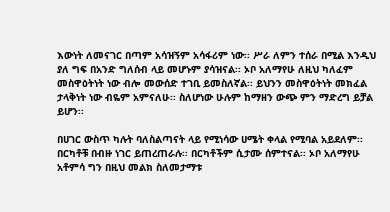እውነት ለመናገር በጣም አሳዝኝም አሳፋሪም ነው፡፡ ሥራ ለምን ተሰራ በሚል እንዲህ ያለ ግፍ በአንድ ግለሰብ ላይ መሆኑም ያሳዝናል፡፡ ኦቦ አለማየሁ ለዚህ ካለፈም መስዋዕትነት ነው ብሎ መውሰድ ተገቢ ይመስለኛል፡፡ ይህንን መስዋዕትነት መክፈል ታላቅነት ነው ብዬም አምናለሁ፡፡ ስለሆነው ሁሉም ከማዘን ውጭ ምን ማድረግ ይቻል ይሆን፡፡

በሀገር ውስጥ ካሉት ባለስልጣናት ላይ የሚነሳው ሀሜት ቀላል የሚባል አይደለም፡፡ በርካቶቹ በብዙ ነገር ይጠረጠራሉ፡፡ በርካቶችም ሲታሙ ሰምተናል፡፡ ኦቦ አለማየሁ አቶምሳ ግን በዚህ መልክ ስለመታማቱ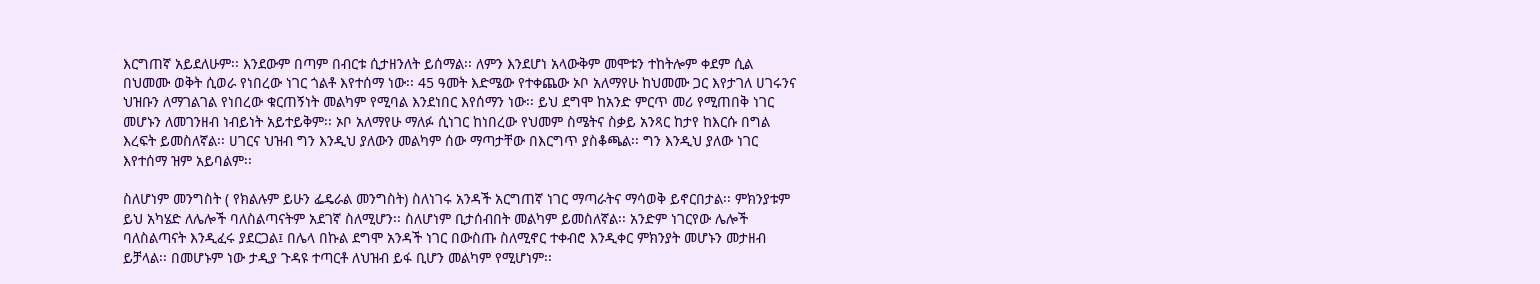እርግጠኛ አይደለሁም፡፡ እንደውም በጣም በብርቱ ሲታዘንለት ይሰማል፡፡ ለምን እንደሆነ አላውቅም መሞቱን ተከትሎም ቀደም ሲል በህመሙ ወቅት ሲወራ የነበረው ነገር ጎልቶ እየተሰማ ነው፡፡ 45 ዓመት እድሜው የተቀጨው ኦቦ አለማየሁ ከህመሙ ጋር እየታገለ ሀገሩንና ህዝቡን ለማገልገል የነበረው ቁርጠኝነት መልካም የሚባል እንደነበር እየሰማን ነው፡፡ ይህ ደግሞ ከአንድ ምርጥ መሪ የሚጠበቅ ነገር መሆኑን ለመገንዘብ ነብይነት አይተይቅም፡፡ ኦቦ አለማየሁ ማለፉ ሲነገር ከነበረው የህመም ስሜትና ስቃይ አንጻር ከታየ ከእርሱ በግል እረፍት ይመስለኛል፡፡ ሀገርና ህዝብ ግን እንዲህ ያለውን መልካም ሰው ማጣታቸው በእርግጥ ያስቆጫል፡፡ ግን እንዲህ ያለው ነገር እየተሰማ ዝም አይባልም፡፡

ስለሆነም መንግስት ( የክልሉም ይሁን ፌዴራል መንግስት) ስለነገሩ አንዳች አርግጠኛ ነገር ማጣራትና ማሳወቅ ይኖርበታል፡፡ ምክንያቱም ይህ አካሄድ ለሌሎች ባለስልጣናትም አደገኛ ስለሚሆን፡፡ ስለሆነም ቢታሰብበት መልካም ይመስለኛል፡፡ አንድም ነገርየው ሌሎች ባለስልጣናት እንዲፈሩ ያደርጋል፤ በሌላ በኩል ደግሞ አንዳች ነገር በውስጡ ስለሚኖር ተቀብሮ እንዲቀር ምክንያት መሆኑን መታዘብ ይቻላል፡፡ በመሆኑም ነው ታዲያ ጉዳዩ ተጣርቶ ለህዝብ ይፋ ቢሆን መልካም የሚሆነም፡፡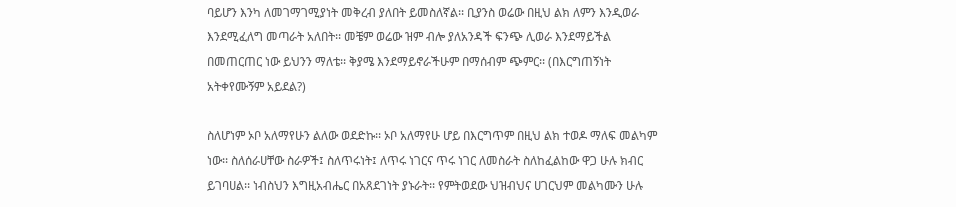ባይሆን እንካ ለመገማገሚያነት መቅረብ ያለበት ይመስለኛል፡፡ ቢያንስ ወሬው በዚህ ልክ ለምን እንዲወራ እንደሚፈለግ መጣራት አለበት፡፡ መቼም ወሬው ዝም ብሎ ያለአንዳች ፍንጭ ሊወራ እንደማይችል በመጠርጠር ነው ይህንን ማለቴ፡፡ ቅያሜ እንደማይኖራችሁም በማሰብም ጭምር፡፡ (በእርግጠኝነት አትቀየሙኝም አይደል?)

ስለሆነም ኦቦ አለማየሁን ልለው ወደድኩ፡፡ ኦቦ አለማየሁ ሆይ በእርግጥም በዚህ ልክ ተወዶ ማለፍ መልካም ነው፡፡ ስለሰራሀቸው ስራዎች፤ ስለጥሩነት፤ ለጥሩ ነገርና ጥሩ ነገር ለመስራት ስለከፈልከው ዋጋ ሁሉ ክብር ይገባሀል፡፡ ነብስህን እግዚአብሔር በአጸደገነት ያኑራት፡፡ የምትወደው ህዝብህና ሀገርህም መልካሙን ሁሉ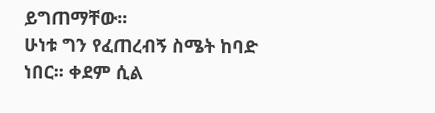ይግጠማቸው፡፡
ሁነቱ ግን የፈጠረብኝ ስሜት ከባድ ነበር፡፡ ቀደም ሲል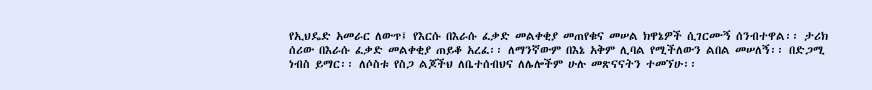የኢህዴድ አመራር ለውጥ፤ የእርሱ በእራሱ ፈቃድ መልቀቂያ መጠየቁና መሠል ክዋኔዎች ሲገርሙኝ ሰንብተዋል፡፡ ታሪክ ሰሪው በእራሱ ፈቃድ መልቀቂያ ጠይቆ አረፈ፡፡ ለማንኛውም በእኔ አቅም ሊባል የሚችለውን ልበል መሠለኝ፡፡ በድጋሚ ነብስ ይማር፡፡ ለሶስቱ የስጋ ልጆችህ ለቤተሰብህና ለሌሎችም ሁሉ መጽናናትን ተመኘሁ፡፡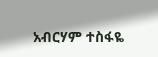አብርሃም ተስፋዬ